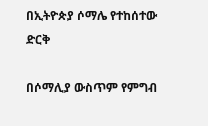በኢትዮጵያ ሶማሌ የተከሰተው ድርቅ

በሶማሊያ ውስጥም የምግብ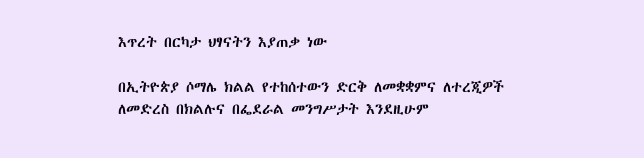እጥረት በርካታ ህፃናትን እያጠቃ ነው

በኢትዮጵያ ሶማሌ ክልል የተከሰተውን ድርቅ ለመቋቋምና ለተረጂዎች ለመድረስ በክልሉና በፌደራል መንግሥታት እንደዚሁም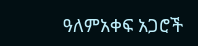ዓለምአቀፍ አጋሮች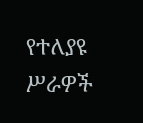የተለያዩ ሥራዎች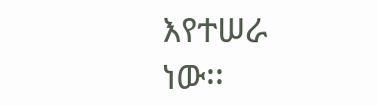እየተሠራ ነው፡፡